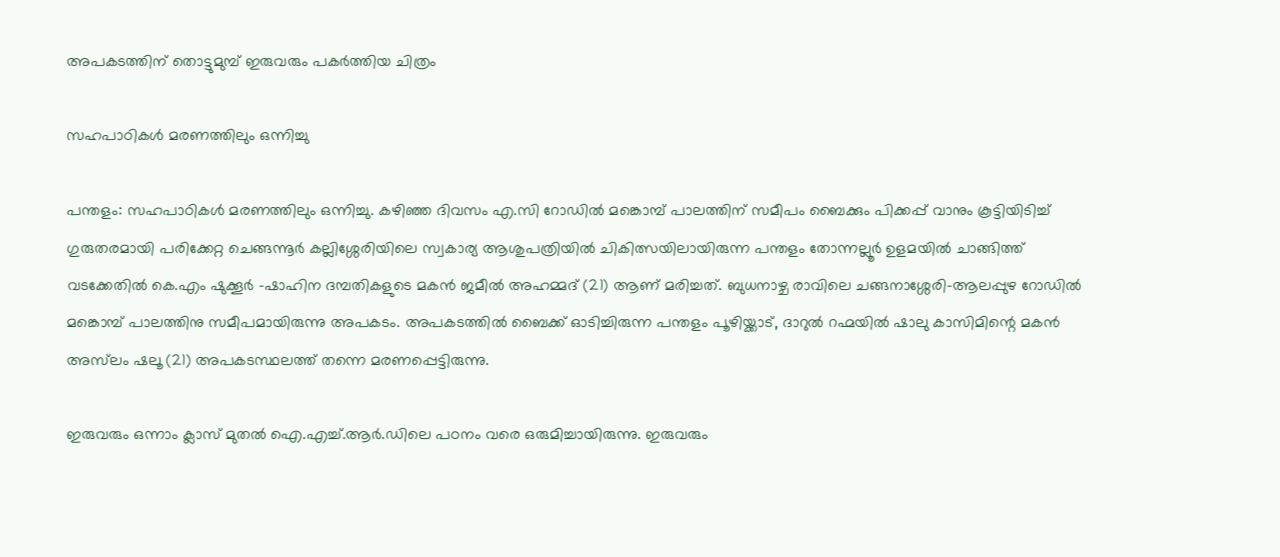അപകടത്തിന് തൊട്ടുമുമ്പ് ഇരുവരും പകർത്തിയ ചിത്രം

സഹപാഠികൾ മരണത്തിലും ഒന്നിച്ചു

പന്തളം: സഹപാഠികൾ മരണത്തിലും ഒന്നിച്ചു. കഴിഞ്ഞ ദിവസം എ.സി റോഡിൽ മങ്കൊമ്പ് പാലത്തിന് സമീപം ബൈക്കും പിക്കപ്പ് വാനും കൂട്ടിയിടിച്ച് ഗുരുതരമായി പരിക്കേറ്റ ചെങ്ങന്നൂർ കല്ലിശ്ശേരിയിലെ സ്വകാര്യ ആശുപത്രിയിൽ ചികിത്സയിലായിരുന്ന പന്തളം തോന്നല്ലൂർ ഉളമയിൽ ചാങ്ങിത്ത് വടക്കേതിൽ കെ.എം ഷുക്കൂർ -ഷാഹിന ദമ്പതികളുടെ മകൻ ജമീൽ അഹമ്മദ് (21) ആണ് മരിച്ചത്. ബുധനാഴ്ച രാവിലെ ചങ്ങനാശ്ശേരി-ആലപ്പുഴ റോഡിൽ മങ്കൊമ്പ് പാലത്തിനു സമീപമായിരുന്നു അപകടം. അപകടത്തിൽ ബൈക്ക് ഓടിച്ചിരുന്ന പന്തളം പൂഴിയ്ക്കാട്, ദാറുൽ റഹ്മയിൽ ഷാലു കാസിമിന്റെ മകൻ അസ്‌ലം ഷലൂ (21) അപകടസ്ഥലത്ത് തന്നെ മരണപ്പെട്ടിരുന്നു.

ഇരുവരും ഒന്നാം ക്ലാസ് മുതൽ ഐ.എച്ച്.ആർ.ഡിലെ പഠനം വരെ ഒരുമിച്ചായിരുന്നു. ഇരുവരും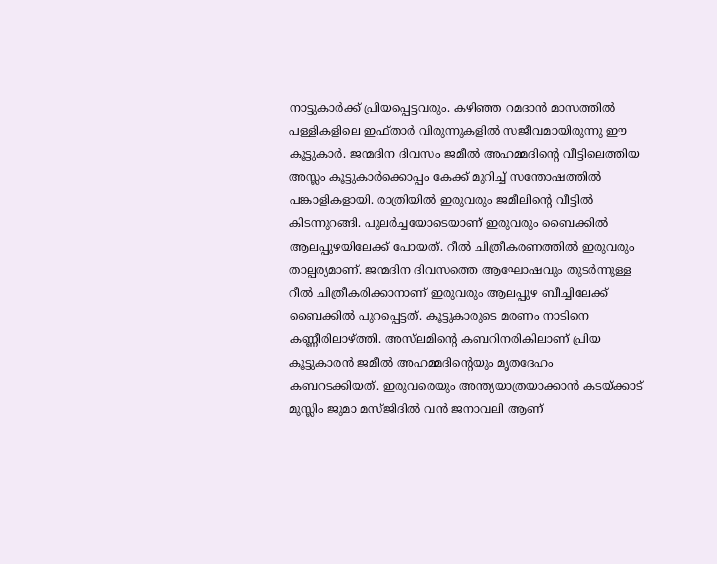നാട്ടുകാർക്ക് പ്രിയപ്പെട്ടവരും. കഴിഞ്ഞ റമദാൻ മാസത്തിൽ പള്ളികളിലെ ഇഫ്താർ വിരുന്നുകളിൽ സജീവമായിരുന്നു ഈ കൂട്ടുകാർ. ജന്മദിന ദിവസം ജമീൽ അഹമ്മദിന്റെ വീട്ടിലെത്തിയ അസ്ലം കൂട്ടുകാർക്കൊപ്പം കേക്ക് മുറിച്ച് സന്തോഷത്തിൽ പങ്കാളികളായി. രാത്രിയിൽ ഇരുവരും ജമീലിന്റെ വീട്ടിൽ കിടന്നുറങ്ങി. പുലർച്ചയോടെയാണ് ഇരുവരും ബൈക്കിൽ ആലപ്പുഴയിലേക്ക് പോയത്. റീൽ ചിത്രീകരണത്തിൽ ഇരുവരും താല്പര്യമാണ്. ജന്മദിന ദിവസത്തെ ആഘോഷവും തുടർന്നുള്ള റീൽ ചിത്രീകരിക്കാനാണ് ഇരുവരും ആലപ്പുഴ ബീച്ചിലേക്ക് ബൈക്കിൽ പുറപ്പെട്ടത്. കൂട്ടുകാരുടെ മരണം നാടിനെ കണ്ണീരിലാഴ്ത്തി. അസ്‍ലമിന്റെ കബറിനരികിലാണ് പ്രിയ കൂട്ടുകാരൻ ജമീൽ അഹമ്മദിന്റെയും മൃതദേഹം കബറടക്കിയത്. ഇരുവരെയും അന്ത്യയാത്രയാക്കാൻ കടയ്ക്കാട് മുസ്ലിം ജുമാ മസ്ജിദിൽ വൻ ജനാവലി ആണ്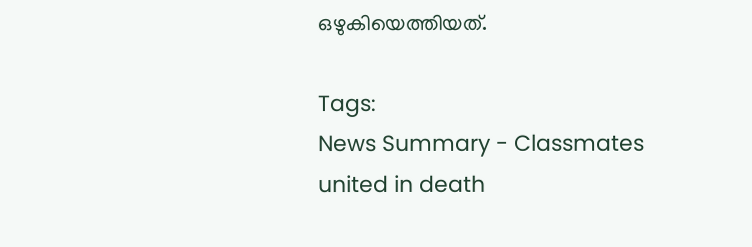ഒഴുകിയെത്തിയത്.

Tags:
News Summary - Classmates united in death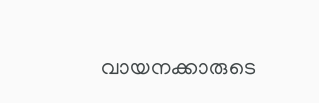വായനക്കാരുടെ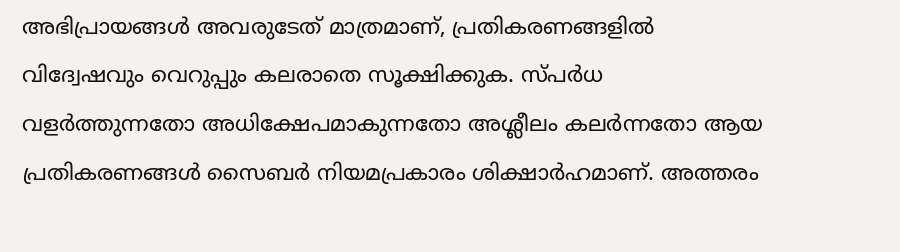അഭിപ്രായങ്ങള്‍ അവരുടേത് മാത്രമാണ്, പ്രതികരണങ്ങളിൽ വിദ്വേഷവും വെറുപ്പും കലരാതെ സൂക്ഷിക്കുക. സ്പർധ വളർത്തുന്നതോ അധിക്ഷേപമാകുന്നതോ അശ്ലീലം കലർന്നതോ ആയ പ്രതികരണങ്ങൾ സൈബർ നിയമപ്രകാരം ശിക്ഷാർഹമാണ്. അത്തരം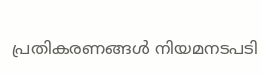പ്രതികരണങ്ങൾ നിയമനടപടി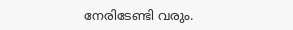നേരിടേണ്ടി വരും.